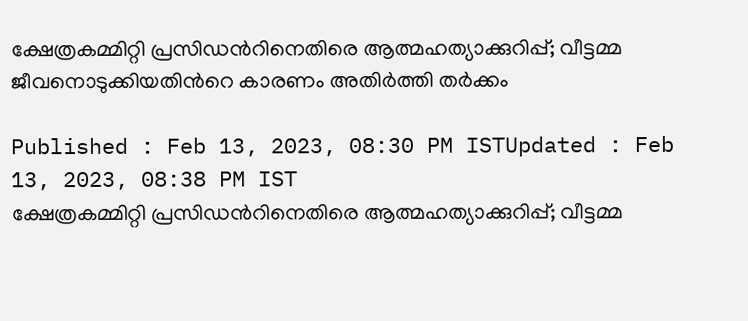ക്ഷേത്രകമ്മിറ്റി പ്രസിഡന്‍റിനെതിരെ ആത്മഹത്യാക്കുറിപ്പ്; വീട്ടമ്മ ജീവനൊടുക്കിയതിന്‍റെ കാരണം അതിര്‍ത്തി തര്‍ക്കം

Published : Feb 13, 2023, 08:30 PM ISTUpdated : Feb 13, 2023, 08:38 PM IST
ക്ഷേത്രകമ്മിറ്റി പ്രസിഡന്‍റിനെതിരെ ആത്മഹത്യാക്കുറിപ്പ്; വീട്ടമ്മ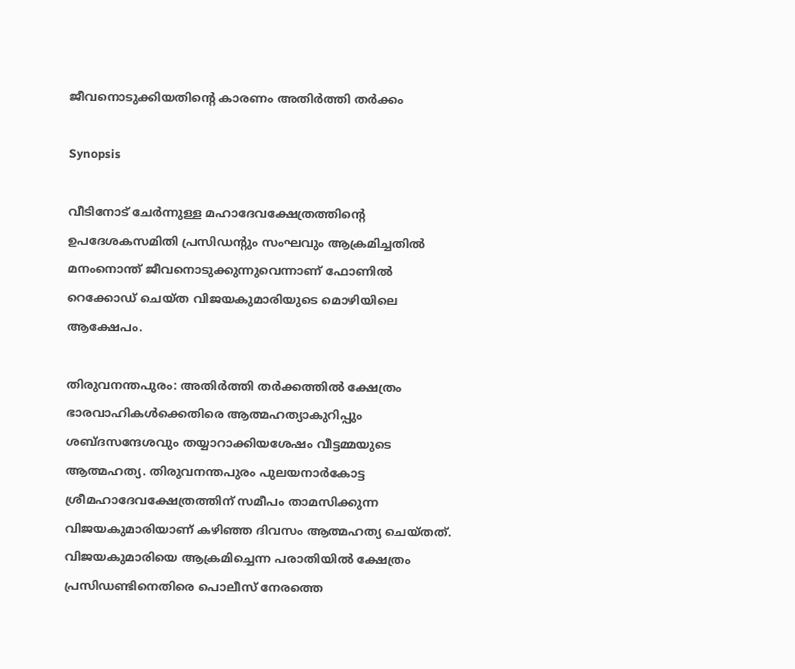ജീവനൊടുക്കിയതിന്‍റെ കാരണം അതിര്‍ത്തി തര്‍ക്കം

Synopsis

വീടിനോട് ചേർന്നുള്ള മഹാദേവക്ഷേത്രത്തിന്‍റെ ഉപദേശകസമിതി പ്രസിഡന്‍റും സംഘവും ആക്രമിച്ചതിൽ മനംനൊന്ത് ജീവനൊടുക്കുന്നുവെന്നാണ് ഫോണിൽ റെക്കോഡ് ചെയ്ത വിജയകുമാരിയുടെ മൊഴിയിലെ ആക്ഷേപം.

തിരുവനന്തപുരം: അതിർത്തി തർക്കത്തിൽ ക്ഷേത്രം ഭാരവാഹികൾക്കെതിരെ ആത്മഹത്യാകുറിപ്പും ശബ്ദസന്ദേശവും തയ്യാറാക്കിയശേഷം വീട്ടമ്മയുടെ ആത്മഹത്യ. തിരുവനന്തപുരം പുലയനാർകോട്ട ശ്രീമഹാദേവക്ഷേത്രത്തിന് സമീപം താമസിക്കുന്ന വിജയകുമാരിയാണ് കഴിഞ്ഞ ദിവസം ആത്മഹത്യ ചെയ്തത്. വിജയകുമാരിയെ ആക്രമിച്ചെന്ന പരാതിയിൽ ക്ഷേത്രം പ്രസിഡണ്ടിനെതിരെ പൊലീസ് നേരത്തെ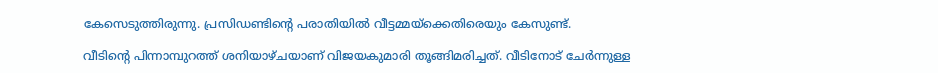കേസെടുത്തിരുന്നു. പ്രസിഡണ്ടിൻ്റെ പരാതിയിൽ വീട്ടമ്മയ്ക്കെതിരെയും കേസുണ്ട്.

വീടിന്‍റെ പിന്നാമ്പുറത്ത് ശനിയാഴ്ചയാണ് വിജയകുമാരി തൂങ്ങിമരിച്ചത്. വീടിനോട് ചേർന്നുള്ള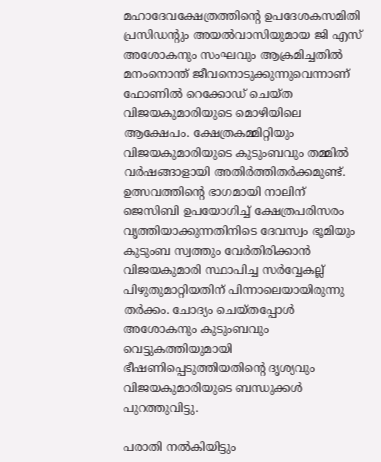മഹാദേവക്ഷേത്രത്തിന്‍റെ ഉപദേശകസമിതി പ്രസിഡന്‍റും അയൽവാസിയുമായ ജി എസ് അശോകനും സംഘവും ആക്രമിച്ചതിൽ മനംനൊന്ത് ജീവനൊടുക്കുന്നുവെന്നാണ് ഫോണിൽ റെക്കോഡ് ചെയ്ത വിജയകുമാരിയുടെ മൊഴിയിലെ ആക്ഷേപം. ക്ഷേത്രകമ്മിറ്റിയും വിജയകുമാരിയുടെ കുടുംബവും തമ്മിൽ വര്‍ഷങ്ങാളായി അതിര്‍ത്തിതര്‍ക്കമുണ്ട്. ഉത്സവത്തിന്‍റെ ഭാഗമായി നാലിന് ജെസിബി ഉപയോഗിച്ച് ക്ഷേത്രപരിസരം വൃത്തിയാക്കുന്നതിനിടെ ദേവസ്വം ഭൂമിയും കുടുംബ സ്വത്തും വേര്‍തിരിക്കാൻ വിജയകുമാരി സ്ഥാപിച്ച സര്‍വ്വേകല്ല് പിഴുതുമാറ്റിയതിന് പിന്നാലെയായിരുന്നു തര്‍ക്കം. ചോദ്യം ചെയ്തപ്പോൾ അശോകനും കുടുംബവും വെട്ടുകത്തിയുമായി ഭീഷണിപ്പെടുത്തിയതിന്‍റെ ദൃശ്യവും വിജയകുമാരിയുടെ ബന്ധുക്കൾ പുറത്തുവിട്ടു.

പരാതി നൽകിയിട്ടും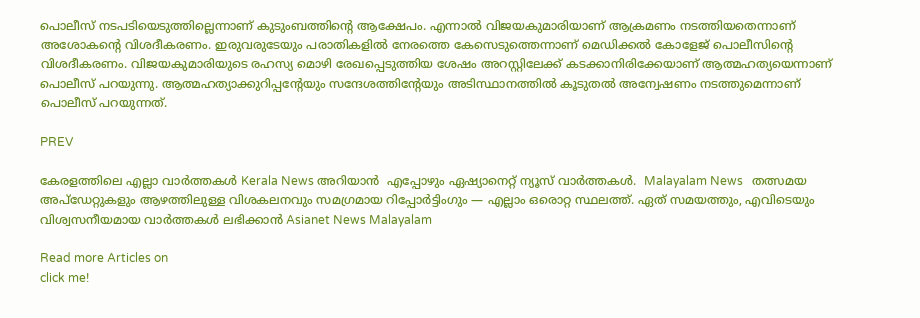പൊലീസ് നടപടിയെടുത്തില്ലെന്നാണ് കുടുംബത്തിൻ്റെ ആക്ഷേപം. എന്നാൽ വിജയകുമാരിയാണ് ആക്രമണം നടത്തിയതെന്നാണ് അശോകന്‍റെ വിശദീകരണം. ഇരുവരുടേയും പരാതികളിൽ നേരത്തെ കേസെടുത്തെന്നാണ് മെഡിക്കൽ കോളേജ് പൊലീസിൻ്റെ വിശദീകരണം. വിജയകുമാരിയുടെ രഹസ്യ മൊഴി രേഖപ്പെടുത്തിയ ശേഷം അറസ്റ്റിലേക്ക് കടക്കാനിരിക്കേയാണ് ആത്മഹത്യയെന്നാണ് പൊലീസ് പറയുന്നു. ആത്മഹത്യാക്കുറിപ്പന്‍റേയും സന്ദേശത്തിന്‍റേയും അടിസ്ഥാനത്തിൽ കൂടുതൽ അന്വേഷണം നടത്തുമെന്നാണ് പൊലീസ് പറയുന്നത്.

PREV

കേരളത്തിലെ എല്ലാ വാർത്തകൾ Kerala News അറിയാൻ  എപ്പോഴും ഏഷ്യാനെറ്റ് ന്യൂസ് വാർത്തകൾ.  Malayalam News   തത്സമയ അപ്‌ഡേറ്റുകളും ആഴത്തിലുള്ള വിശകലനവും സമഗ്രമായ റിപ്പോർട്ടിംഗും — എല്ലാം ഒരൊറ്റ സ്ഥലത്ത്. ഏത് സമയത്തും, എവിടെയും വിശ്വസനീയമായ വാർത്തകൾ ലഭിക്കാൻ Asianet News Malayalam

Read more Articles on
click me!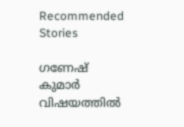Recommended Stories

ഗണേഷ് കുമാർ വിഷയത്തിൽ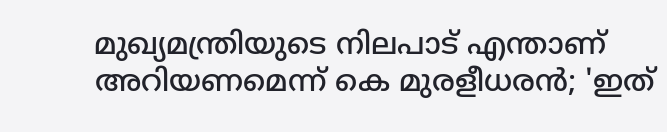മുഖ്യമന്ത്രിയുടെ നിലപാട് എന്താണ് അറിയണമെന്ന് കെ മുരളീധരൻ; 'ഇത്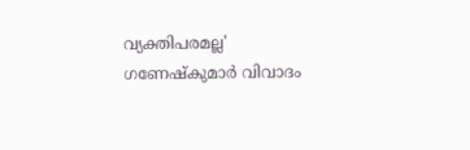വ്യക്തിപരമല്ല'
ഗണേഷ്കുമാർ വിവാദം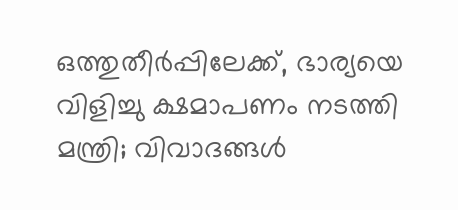ഒത്തുതീർപ്പിലേക്ക്, ഭാര്യയെ വിളിച്ചു ക്ഷമാപണം നടത്തി മന്ത്രി; വിവാദങ്ങൾ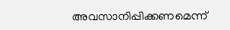അവസാനിപ്പിക്കണമെന്ന്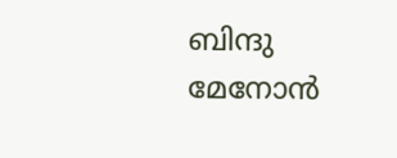ബിന്ദു മേനോൻ